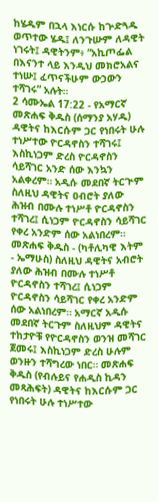ከሄዱም በኋላ እነርሱ ከጕድጓዱ ወጥተው ሄዱ፤ ለንጉሡም ለዳዊት ነገሩት፤ ዳዊትንም፥ “አኪጦፌል በእናንተ ላይ እንዲህ መክሮአልና ተነሡ፤ ፈጥናችሁም ውኃውን ተሻገሩ” አሉት።
2 ሳሙኤል 17:22 - የአማርኛ መጽሐፍ ቅዱስ (ሰማንያ አሃዱ) ዳዊትና ከእርሱም ጋር የነበሩት ሁሉ ተነሥተው ዮርዳኖስን ተሻገሩ፤ እስኪነጋም ድረስ ዮርዳኖስን ሳይሻገር አንድ ሰው እንኳን አልቀረም። አዲሱ መደበኛ ትርጒም ስለዚህ ዳዊትና ዐብሮት ያለው ሕዝብ በሙሉ ተነሥቶ ዮርዳኖስን ተሻገረ፤ ሲነጋም ዮርዳኖስን ሳይሻገር የቀረ አንድም ሰው አልነበረም። መጽሐፍ ቅዱስ - (ካቶሊካዊ እትም - ኤማሁስ) ስለዚህ ዳዊትና አብሮት ያለው ሕዝብ በሙሉ ተነሥቶ ዮርዳኖስን ተሻገረ፤ ሲነጋም ዮርዳኖስን ሳይሻገር የቀረ አንድም ሰው አልነበረም። አማርኛ አዲሱ መደበኛ ትርጉም ስለዚህም ዳዊትና ተከታዮቹ የዮርዳኖስን ወንዝ መሻገር ጀመሩ፤ እስኪነጋም ድረስ ሁሉም ወንዙን ተሻግረው ነበር። መጽሐፍ ቅዱስ (የብሉይና የሐዲስ ኪዳን መጻሕፍት) ዳዊትና ከእርሱም ጋር የነበሩት ሁሉ ተነሥተው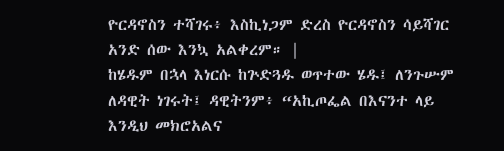ዮርዳኖስን ተሻገሩ፥ እስኪነጋም ድረስ ዮርዳኖስን ሳይሻገር አንድ ሰው እንኳ አልቀረም። |
ከሄዱም በኋላ እነርሱ ከጕድጓዱ ወጥተው ሄዱ፤ ለንጉሡም ለዳዊት ነገሩት፤ ዳዊትንም፥ “አኪጦፌል በእናንተ ላይ እንዲህ መክሮአልና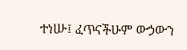ተነሡ፤ ፈጥናችሁም ውኃውን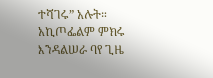ተሻገሩ” አሉት።
አኪጦፌልም ምክሩ እንዳልሠራ ባየ ጊዜ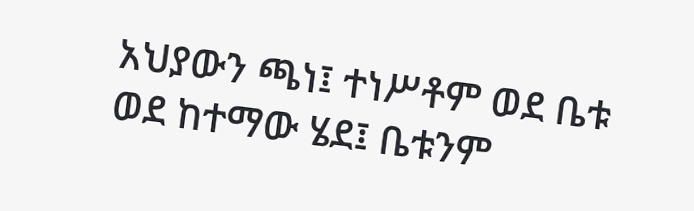አህያውን ጫነ፤ ተነሥቶም ወደ ቤቱ ወደ ከተማው ሄደ፤ ቤቱንም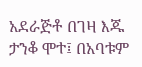አደራጅቶ በገዛ እጁ ታንቆ ሞተ፤ በአባቱም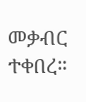መቃብር ተቀበረ።